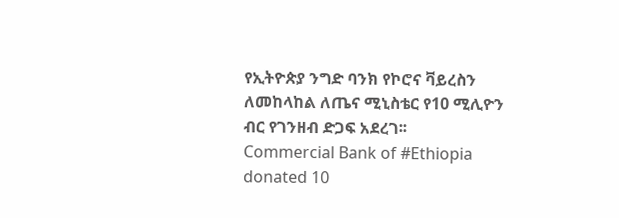የኢትዮጵያ ንግድ ባንክ የኮሮና ቫይረስን ለመከላከል ለጤና ሚኒስቴር የ10 ሚሊዮን ብር የገንዘብ ድጋፍ አደረገ፡፡
Commercial Bank of #Ethiopia donated 10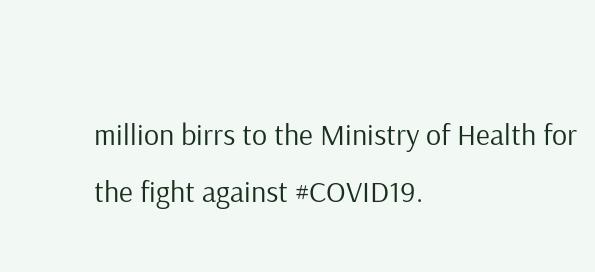million birrs to the Ministry of Health for the fight against #COVID19.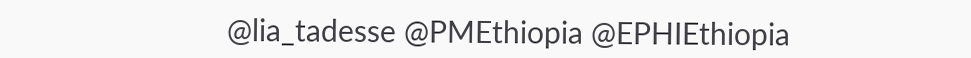@lia_tadesse @PMEthiopia @EPHIEthiopia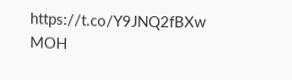https://t.co/Y9JNQ2fBXw
MOH